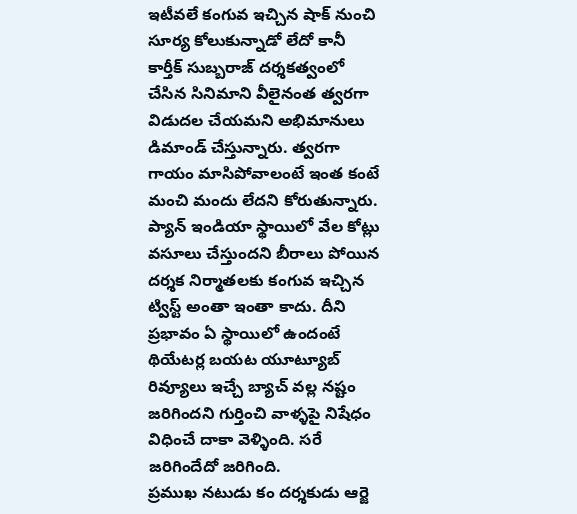ఇటీవలే కంగువ ఇచ్చిన షాక్ నుంచి సూర్య కోలుకున్నాడో లేదో కానీ కార్తీక్ సుబ్బరాజ్ దర్శకత్వంలో చేసిన సినిమాని వీలైనంత త్వరగా విడుదల చేయమని అభిమానులు డిమాండ్ చేస్తున్నారు. త్వరగా గాయం మాసిపోవాలంటే ఇంత కంటే మంచి మందు లేదని కోరుతున్నారు. ప్యాన్ ఇండియా స్థాయిలో వేల కోట్లు వసూలు చేస్తుందని బీరాలు పోయిన దర్శక నిర్మాతలకు కంగువ ఇచ్చిన ట్విస్ట్ అంతా ఇంతా కాదు. దీని ప్రభావం ఏ స్థాయిలో ఉందంటే థియేటర్ల బయట యూట్యూబ్ రివ్యూలు ఇచ్చే బ్యాచ్ వల్ల నష్టం జరిగిందని గుర్తించి వాళ్ళపై నిషేధం విధించే దాకా వెళ్ళింది. సరే జరిగిందేదో జరిగింది.
ప్రముఖ నటుడు కం దర్శకుడు ఆర్జె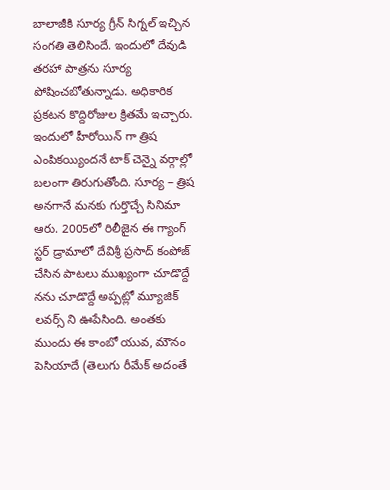బాలాజీకి సూర్య గ్రీన్ సిగ్నల్ ఇచ్చిన సంగతి తెలిసిందే. ఇందులో దేవుడి తరహా పాత్రను సూర్య పోషించబోతున్నాడు. అధికారిక ప్రకటన కొద్దిరోజుల క్రితమే ఇచ్చారు. ఇందులో హీరోయిన్ గా త్రిష ఎంపికయ్యిందనే టాక్ చెన్నై వర్గాల్లో బలంగా తిరుగుతోంది. సూర్య – త్రిష అనగానే మనకు గుర్తొచ్చే సినిమా ఆరు. 2005లో రిలీజైన ఈ గ్యాంగ్ స్టర్ డ్రామాలో దేవిశ్రీ ప్రసాద్ కంపోజ్ చేసిన పాటలు ముఖ్యంగా చూడొద్దే నను చూడొద్దే అప్పట్లో మ్యూజిక్ లవర్స్ ని ఊపేసింది. అంతకు ముందు ఈ కాంబో యువ, మౌనం పెసియాదే (తెలుగు రీమేక్ అదంతే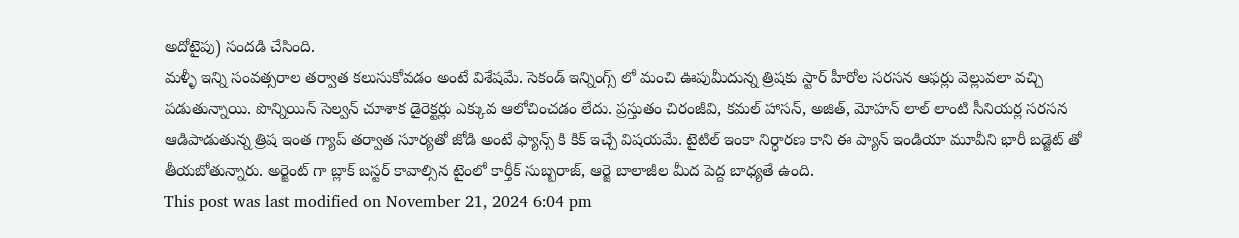అదోటైపు) సందడి చేసింది.
మళ్ళీ ఇన్ని సంవత్సరాల తర్వాత కలుసుకోవడం అంటే విశేషమే. సెకండ్ ఇన్నింగ్స్ లో మంచి ఊపుమీదున్న త్రిషకు స్టార్ హీరోల సరసన ఆఫర్లు వెల్లువలా వచ్చి పడుతున్నాయి. పొన్నియిన్ సెల్వన్ చూశాక డైరెక్టర్లు ఎక్కువ ఆలోచించడం లేదు. ప్రస్తుతం చిరంజీవి, కమల్ హాసన్, అజిత్, మోహన్ లాల్ లాంటి సీనియర్ల సరసన ఆడిపాడుతున్న త్రిష ఇంత గ్యాప్ తర్వాత సూర్యతో జోడి అంటే ఫ్యాన్స్ కి కిక్ ఇచ్చే విషయమే. టైటిల్ ఇంకా నిర్ధారణ కాని ఈ ప్యాన్ ఇండియా మూవీని భారీ బడ్జెట్ తో తీయబోతున్నారు. అర్జెంట్ గా బ్లాక్ బస్టర్ కావాల్సిన టైంలో కార్తీక్ సుబ్బరాజ్, ఆర్జె బాలాజీల మీద పెద్ద బాధ్యతే ఉంది.
This post was last modified on November 21, 2024 6:04 pm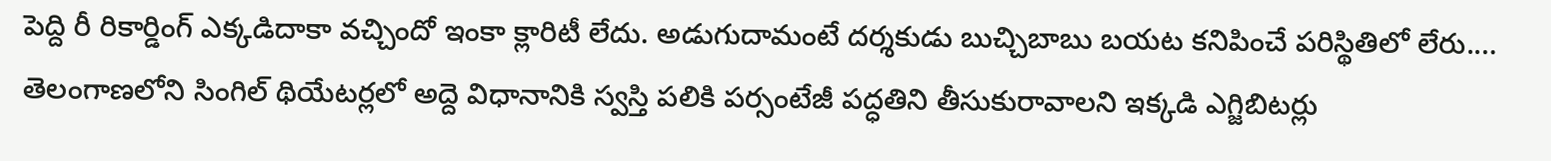పెద్ది రీ రికార్డింగ్ ఎక్కడిదాకా వచ్చిందో ఇంకా క్లారిటీ లేదు. అడుగుదామంటే దర్శకుడు బుచ్చిబాబు బయట కనిపించే పరిస్థితిలో లేరు.…
తెలంగాణలోని సింగిల్ థియేటర్లలో అద్దె విధానానికి స్వస్తి పలికి పర్సంటేజీ పద్ధతిని తీసుకురావాలని ఇక్కడి ఎగ్జిబిటర్లు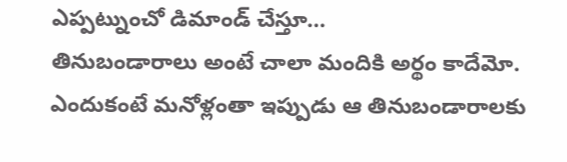ఎప్పట్నుంచో డిమాండ్ చేస్తూ…
తినుబండారాలు అంటే చాలా మందికి అర్థం కాదేమో. ఎందుకంటే మనోళ్లంతా ఇప్పుడు ఆ తినుబండారాలకు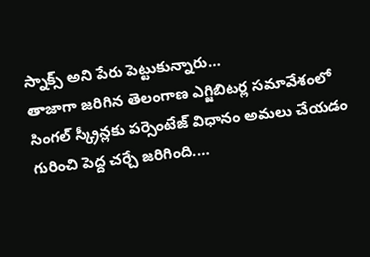స్నాక్స్ అని పేరు పెట్టుకున్నారు…
తాజాగా జరిగిన తెలంగాణ ఎగ్జిబిటర్ల సమావేశంలో సింగల్ స్క్రీన్లకు పర్సెంటేజ్ విధానం అమలు చేయడం గురించి పెద్ద చర్చే జరిగింది.…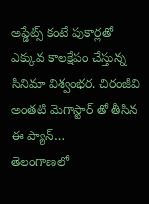అప్డేట్స్ కంటే పుకార్లతో ఎక్కువ కాలక్షేపం చేస్తున్న సినిమా విశ్వంభర. చిరంజీవి అంతటి మెగాస్టార్ తో తీసిన ఈ ప్యాన్…
తెలంగాణలో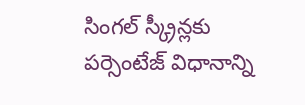సింగల్ స్క్రీన్లకు పర్సెంటేజ్ విధానాన్ని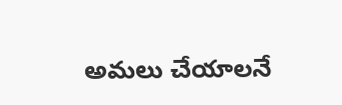అమలు చేయాలనే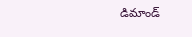డిమాండ్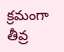క్రమంగా తీవ్ర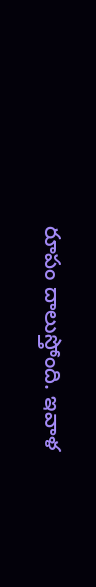రూపం దాలుస్తోంది. ఇవాళ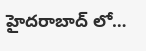హైదరాబాద్ లో…